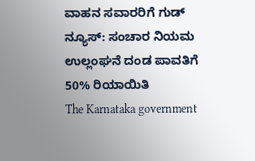ವಾಹನ ಸವಾರರಿಗೆ ಗುಡ್ ನ್ಯೂಸ್: ಸಂಚಾರ ನಿಯಮ ಉಲ್ಲಂಘನೆ ದಂಡ ಪಾವತಿಗೆ 50% ರಿಯಾಯಿತಿ
The Karnataka government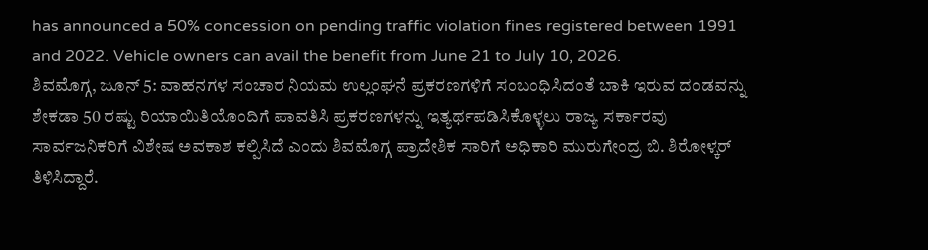has announced a 50% concession on pending traffic violation fines registered between 1991 and 2022. Vehicle owners can avail the benefit from June 21 to July 10, 2026.
ಶಿವಮೊಗ್ಗ, ಜೂನ್ 5: ವಾಹನಗಳ ಸಂಚಾರ ನಿಯಮ ಉಲ್ಲಂಘನೆ ಪ್ರಕರಣಗಳಿಗೆ ಸಂಬಂಧಿಸಿದಂತೆ ಬಾಕಿ ಇರುವ ದಂಡವನ್ನು ಶೇಕಡಾ 50 ರಷ್ಟು ರಿಯಾಯಿತಿಯೊಂದಿಗೆ ಪಾವತಿಸಿ ಪ್ರಕರಣಗಳನ್ನು ಇತ್ಯರ್ಥಪಡಿಸಿಕೊಳ್ಳಲು ರಾಜ್ಯ ಸರ್ಕಾರವು ಸಾರ್ವಜನಿಕರಿಗೆ ವಿಶೇಷ ಅವಕಾಶ ಕಲ್ಪಿಸಿದೆ ಎಂದು ಶಿವಮೊಗ್ಗ ಪ್ರಾದೇಶಿಕ ಸಾರಿಗೆ ಅಧಿಕಾರಿ ಮುರುಗೇಂದ್ರ ಬಿ. ಶಿರೋಳ್ಕರ್ ತಿಳಿಸಿದ್ದಾರೆ.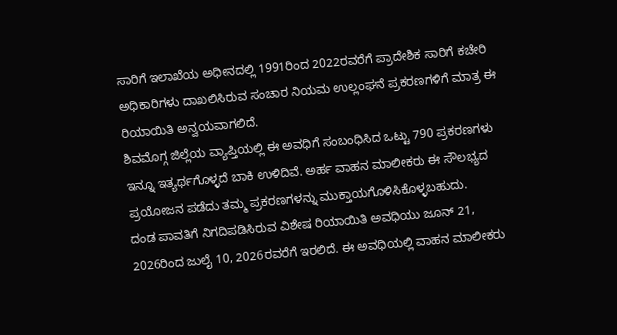ಸಾರಿಗೆ ಇಲಾಖೆಯ ಅಧೀನದಲ್ಲಿ 1991ರಿಂದ 2022ರವರೆಗೆ ಪ್ರಾದೇಶಿಕ ಸಾರಿಗೆ ಕಚೇರಿ ಅಧಿಕಾರಿಗಳು ದಾಖಲಿಸಿರುವ ಸಂಚಾರ ನಿಯಮ ಉಲ್ಲಂಘನೆ ಪ್ರಕರಣಗಳಿಗೆ ಮಾತ್ರ ಈ ರಿಯಾಯಿತಿ ಅನ್ವಯವಾಗಲಿದೆ.
ಶಿವಮೊಗ್ಗ ಜಿಲ್ಲೆಯ ವ್ಯಾಪ್ತಿಯಲ್ಲಿ ಈ ಅವಧಿಗೆ ಸಂಬಂಧಿಸಿದ ಒಟ್ಟು 790 ಪ್ರಕರಣಗಳು ಇನ್ನೂ ಇತ್ಯರ್ಥಗೊಳ್ಳದೆ ಬಾಕಿ ಉಳಿದಿವೆ. ಅರ್ಹ ವಾಹನ ಮಾಲೀಕರು ಈ ಸೌಲಭ್ಯದ ಪ್ರಯೋಜನ ಪಡೆದು ತಮ್ಮ ಪ್ರಕರಣಗಳನ್ನು ಮುಕ್ತಾಯಗೊಳಿಸಿಕೊಳ್ಳಬಹುದು.
ದಂಡ ಪಾವತಿಗೆ ನಿಗದಿಪಡಿಸಿರುವ ವಿಶೇಷ ರಿಯಾಯಿತಿ ಅವಧಿಯು ಜೂನ್ 21, 2026ರಿಂದ ಜುಲೈ 10, 2026ರವರೆಗೆ ಇರಲಿದೆ. ಈ ಅವಧಿಯಲ್ಲಿ ವಾಹನ ಮಾಲೀಕರು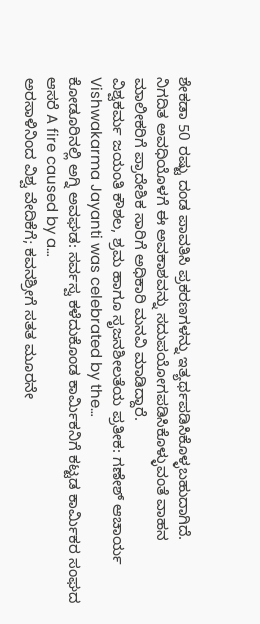ಶೇಕಡಾ 50 ರಷ್ಟು ದಂಡ ಪಾವತಿಸಿ ಪ್ರಕರಣಗಳನ್ನು ಇತ್ಯರ್ಥಪಡಿಸಿಕೊಳ್ಳಬಹುದಾಗಿದೆ.
ನಿಗದಿತ ಅವಧಿಯೊಳಗೆ ಈ ಅವಕಾಶವನ್ನು ಸದುಪಯೋಗಪಡಿಸಿಕೊಳ್ಳುವಂತೆ ವಾಹನ ಮಾಲೀಕರಿಗೆ ಪ್ರಾದೇಶಿಕ ಸಾರಿಗೆ ಅಧಿಕಾರಿ ಮನವಿ ಮಾಡಿದ್ದಾರೆ.
ವಿಶ್ವಕರ್ಮ ಜಯಂತಿ ಕೌಶಲ, ಶ್ರಮ ಹಾಗೂ ಸೃಜನಶೀಲತೆಯ ಪ್ರತೀಕ: ಗಣೇಶ್ ಆಚಾರ್ಯ Vishwakarma Jayanti was celebrated by the…
ಕೋಡೂರಿನಲ್ಲಿ ಅಗ್ನಿ ಅವಘಡ: ಸರ್ವಸ್ವ ಕಳೆದುಕೊಂಡ ಕಾರ್ಮಿಕನಿಗೆ ಕಟ್ಟಡ ಕಾರ್ಮಿಕರ ಸಂಘದ ಆಸರೆ A fire caused by a…
ಅರಸಾಳಿನಿಂದ ವಿಶ್ವ ವೇದಿಕೆಗೆ; ಕವನಶ್ರೀಗೆ ಸತತ ಮೂರನೇ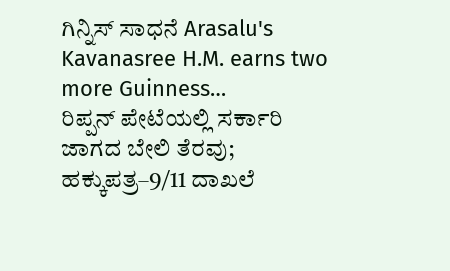ಗಿನ್ನಿಸ್ ಸಾಧನೆ Arasalu's Kavanasree H.M. earns two more Guinness…
ರಿಪ್ಪನ್ ಪೇಟೆಯಲ್ಲಿ ಸರ್ಕಾರಿ ಜಾಗದ ಬೇಲಿ ತೆರವು; ಹಕ್ಕುಪತ್ರ–9/11 ದಾಖಲೆ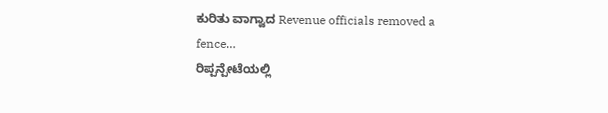ಕುರಿತು ವಾಗ್ವಾದ Revenue officials removed a fence…
ರಿಪ್ಪನ್ಪೇಟೆಯಲ್ಲಿ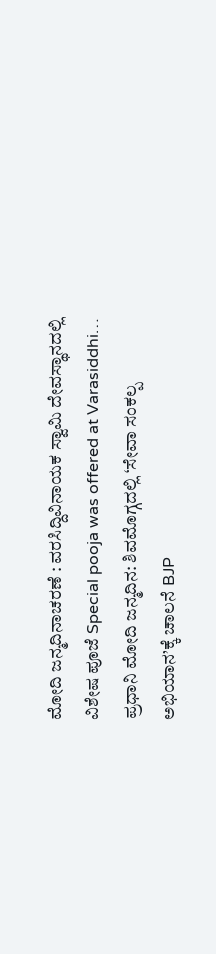ಮೋದಿ ಜನ್ಮದಿನಾಚರಣೆ : ವರಸಿದ್ದಿವಿನಾಯಕ ಸ್ವಾಮಿ ದೇವಸ್ಥಾನದಲ್ಲಿ ವಿಶೇಷ ಪೂಜೆ Special pooja was offered at Varasiddhi…
ಪ್ರಧಾನಿ ಮೋದಿ ಜನ್ಮದಿನ: ಶಿವಮೊಗ್ಗದಲ್ಲಿ ‘ಸೇವಾ ಸಂಕಲ್ಪ ಅಭಿಯಾನ’ಕ್ಕೆ ಚಾಲನೆ BJP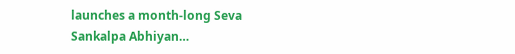launches a month-long Seva Sankalpa Abhiyan…